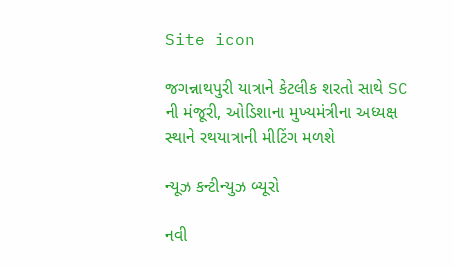Site icon

જગન્નાથપુરી યાત્રાને કેટલીક શરતો સાથે SC ની મંજૂરી, ઓડિશાના મુખ્યમંત્રીના અધ્યક્ષ સ્થાને રથયાત્રાની મીટિંગ મળશે

ન્યૂઝ કન્ટીન્યુઝ બ્યૂરો

નવી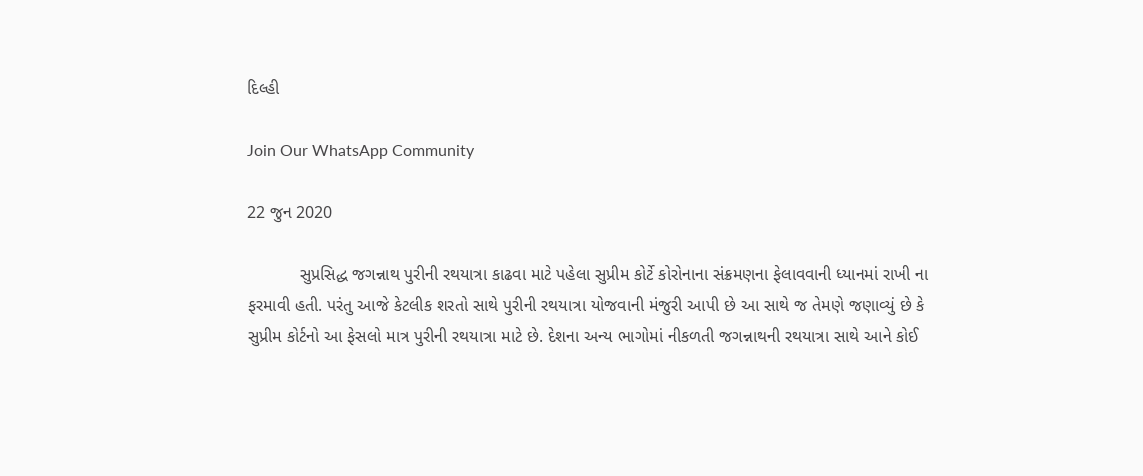દિલ્હી

Join Our WhatsApp Community

22 જુન 2020

           સુપ્રસિદ્ધ જગન્નાથ પુરીની રથયાત્રા કાઢવા માટે પહેલા સુપ્રીમ કોર્ટે કોરોનાના સંક્રમણના ફેલાવવાની ધ્યાનમાં રાખી ના ફરમાવી હતી. પરંતુ આજે કેટલીક શરતો સાથે પુરીની રથયાત્રા યોજવાની મંજુરી આપી છે આ સાથે જ તેમણે જણાવ્યું છે કે સુપ્રીમ કોર્ટનો આ ફેસલો માત્ર પુરીની રથયાત્રા માટે છે. દેશના અન્ય ભાગોમાં નીકળતી જગન્નાથની રથયાત્રા સાથે આને કોઈ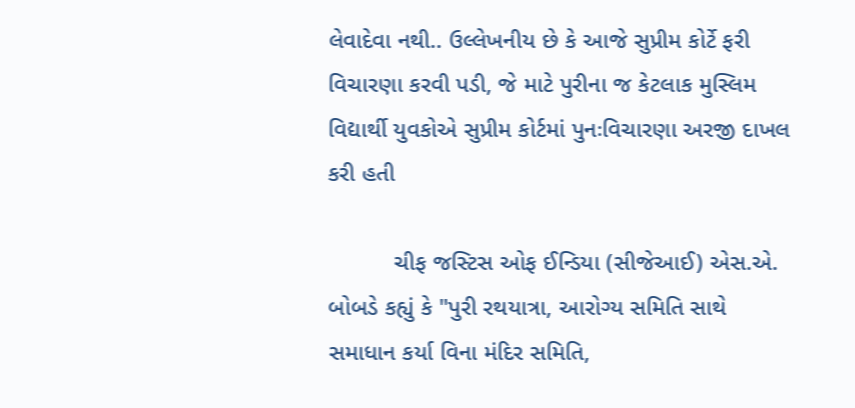લેવાદેવા નથી.. ઉલ્લેખનીય છે કે આજે સુપ્રીમ કોર્ટે ફરી વિચારણા કરવી પડી, જે માટે પુરીના જ કેટલાક મુસ્લિમ વિદ્યાર્થી યુવકોએ સુપ્રીમ કોર્ટમાં પુનઃવિચારણા અરજી દાખલ કરી હતી

          ચીફ જસ્ટિસ ઓફ ઈન્ડિયા (સીજેઆઈ) એસ.એ. બોબડે કહ્યું કે "પુરી રથયાત્રા, આરોગ્ય સમિતિ સાથે સમાધાન કર્યા વિના મંદિર સમિતિ,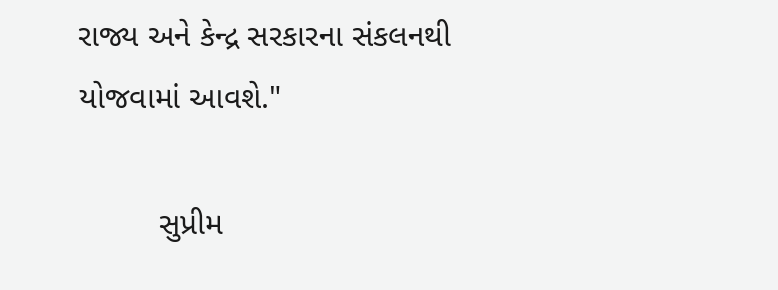રાજ્ય અને કેન્દ્ર સરકારના સંકલનથી યોજવામાં આવશે."

         સુપ્રીમ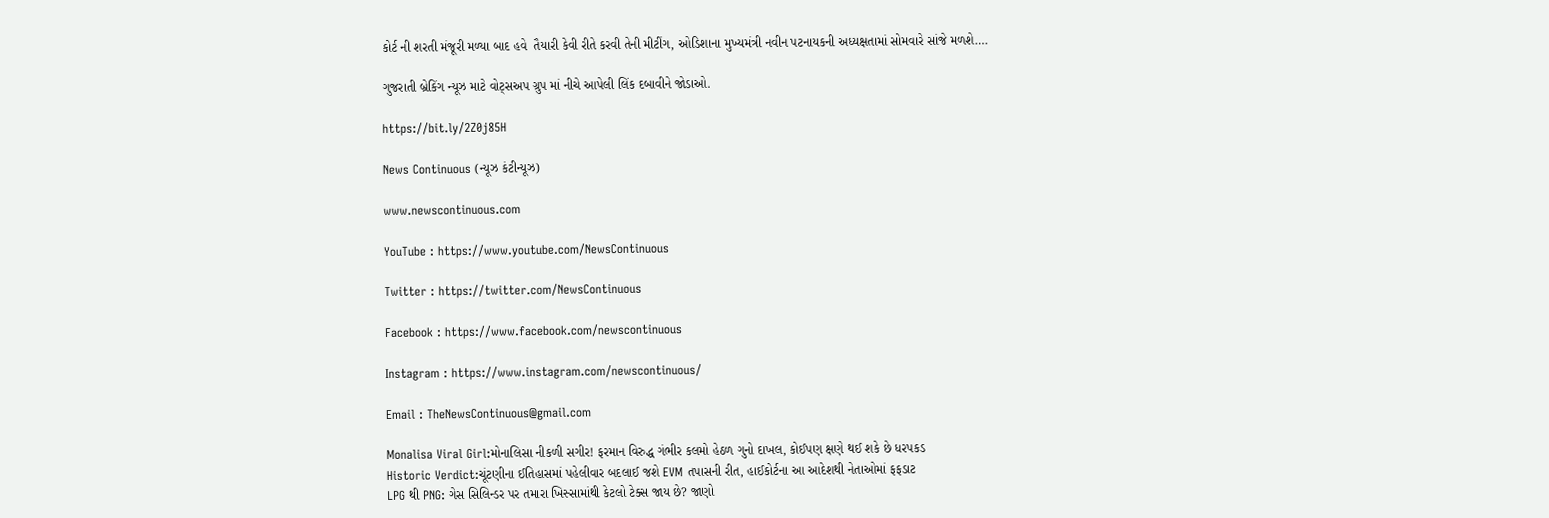કોર્ટ ની શરતી મંજૂરી મળ્યા બાદ હવે  તૈયારી કેવી રીતે કરવી તેની મીટીંગ, ઓડિશાના મુખ્યમંત્રી નવીન પટનાયકની અધ્યક્ષતામાં સોમવારે સાંજે મળશે….

ગુજરાતી બ્રેકિંગ ન્યૂઝ માટે વોટ્સઅપ ગ્રુપ માં નીચે આપેલી લિંક દબાવીને જોડાઓ.

https://bit.ly/2Z0j85H

News Continuous (ન્યૂઝ કંટીન્યૂઝ)

www.newscontinuous.com

YouTube : https://www.youtube.com/NewsContinuous

Twitter : https://twitter.com/NewsContinuous

Facebook : https://www.facebook.com/newscontinuous

Instagram : https://www.instagram.com/newscontinuous/

Email : TheNewsContinuous@gmail.com

Monalisa Viral Girl:મોનાલિસા નીકળી સગીર! ફરમાન વિરુદ્ધ ગંભીર કલમો હેઠળ ગુનો દાખલ, કોઈપણ ક્ષણે થઈ શકે છે ધરપકડ
Historic Verdict:ચૂંટણીના ઈતિહાસમાં પહેલીવાર બદલાઈ જશે EVM તપાસની રીત, હાઈકોર્ટના આ આદેશથી નેતાઓમાં ફફડાટ
LPG થી PNG: ગેસ સિલિન્ડર પર તમારા ખિસ્સામાંથી કેટલો ટેક્સ જાય છે? જાણો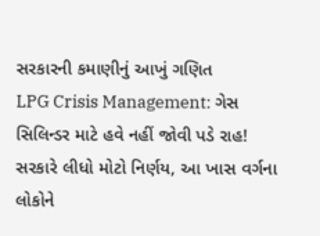સરકારની કમાણીનું આખું ગણિત
LPG Crisis Management: ગેસ સિલિન્ડર માટે હવે નહીં જોવી પડે રાહ! સરકારે લીધો મોટો નિર્ણય, આ ખાસ વર્ગના લોકોને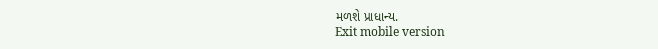મળશે પ્રાધાન્ય.
Exit mobile version